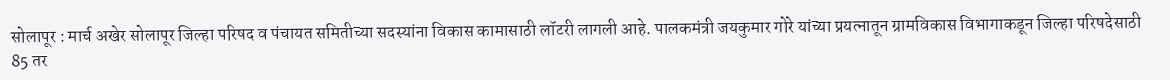सोलापूर : मार्च अखेर सोलापूर जिल्हा परिषद व पंचायत समितीच्या सदस्यांना विकास कामासाठी लॉटरी लागली आहे. पालकमंत्री जयकुमार गोरे यांच्या प्रयत्नातून ग्रामविकास विभागाकडून जिल्हा परिषदेसाठी 85 तर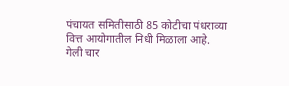पंचायत समितीसाठी 85 कोटीचा पंधराव्या वित्त आयोगातील निधी मिळाला आहे.
गेली चार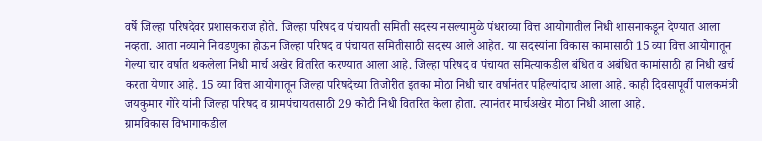वर्षे जिल्हा परिषदेवर प्रशासकराज होते. जिल्हा परिषद व पंचायती समिती सदस्य नसल्यामुळे पंधराव्या वित्त आयोगातील निधी शासनाकडून देण्यात आला नव्हता. आता नव्याने निवडणुका होऊन जिल्हा परिषद व पंचायत समितीसाठी सदस्य आले आहेत. या सदस्यांना विकास कामासाठी 15 व्या वित्त आयोगातून गेल्या चार वर्षात थकलेला निधी मार्च अखेर वितरित करण्यात आला आहे. जिल्हा परिषद व पंचायत समित्याकडील बंधित व अबंधित कामांसाठी हा निधी खर्च करता येणार आहे. 15 व्या वित्त आयोगातून जिल्हा परिषदेच्या तिजोरीत इतका मोठा निधी चार वर्षानंतर पहिल्यांदाच आला आहे. काही दिवसापूर्वी पालकमंत्री जयकुमार गोरे यांनी जिल्हा परिषद व ग्रामपंचायतसाठी 29 कोटी निधी वितरित केला होता. त्यानंतर मार्चअखेर मोठा निधी आला आहे.
ग्रामविकास विभागाकडील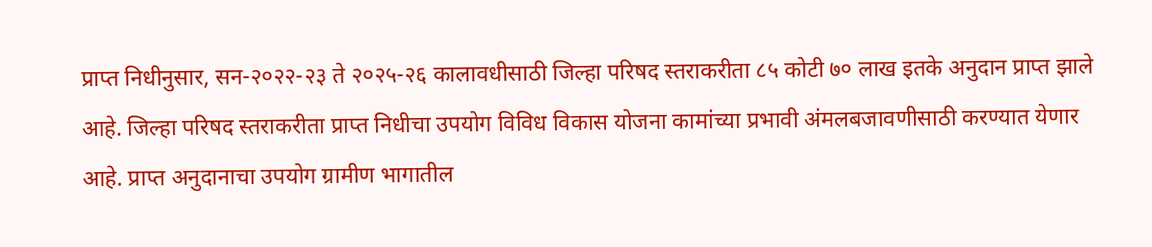प्राप्त निधीनुसार, सन-२०२२-२३ ते २०२५-२६ कालावधीसाठी जिल्हा परिषद स्तराकरीता ८५ कोटी ७० लाख इतके अनुदान प्राप्त झाले आहे. जिल्हा परिषद स्तराकरीता प्राप्त निधीचा उपयोग विविध विकास योजना कामांच्या प्रभावी अंमलबजावणीसाठी करण्यात येणार आहे. प्राप्त अनुदानाचा उपयोग ग्रामीण भागातील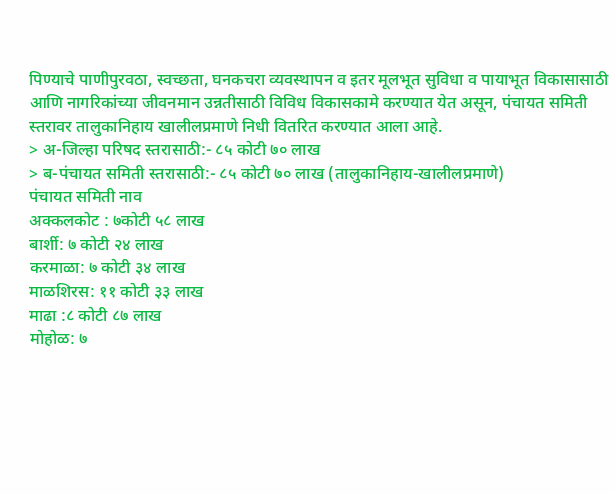पिण्याचे पाणीपुरवठा, स्वच्छता, घनकचरा व्यवस्थापन व इतर मूलभूत सुविधा व पायाभूत विकासासाठी आणि नागरिकांच्या जीवनमान उन्नतीसाठी विविध विकासकामे करण्यात येत असून, पंचायत समिती स्तरावर तालुकानिहाय खालीलप्रमाणे निधी वितरित करण्यात आला आहे.
> अ-जिल्हा परिषद स्तरासाठी:- ८५ कोटी ७० लाख
> ब-पंचायत समिती स्तरासाठी:- ८५ कोटी ७० लाख (तालुकानिहाय-खालीलप्रमाणे)
पंचायत समिती नाव
अक्कलकोट : ७कोटी ५८ लाख
बार्शी: ७ कोटी २४ लाख
करमाळा: ७ कोटी ३४ लाख
माळशिरस: ११ कोटी ३३ लाख
माढा :८ कोटी ८७ लाख
मोहोळ: ७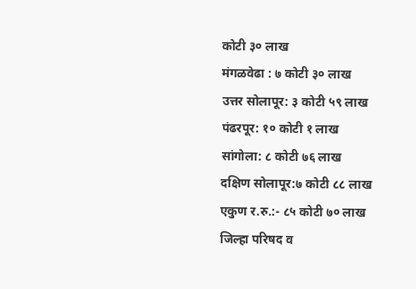कोटी ३० लाख
मंगळवेढा : ७ कोटी ३० लाख
उत्तर सोलापूर: ३ कोटी ५९ लाख
पंढरपूर: १० कोटी १ लाख
सांगोला: ८ कोटी ७६ लाख
दक्षिण सोलापूर:७ कोटी ८८ लाख
एकुण र.रु.:- ८५ कोटी ७० लाख
जिल्हा परिषद व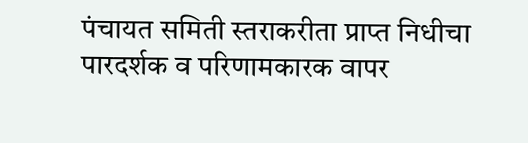पंचायत समिती स्तराकरीता प्राप्त निधीचा पारदर्शक व परिणामकारक वापर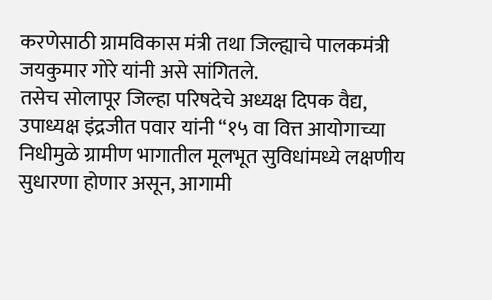करणेसाठी ग्रामविकास मंत्री तथा जिल्ह्याचे पालकमंत्री जयकुमार गोरे यांनी असे सांगितले.
तसेच सोलापूर जिल्हा परिषदेचे अध्यक्ष दिपक वैद्य, उपाध्यक्ष इंद्रजीत पवार यांनी “१५ वा वित्त आयोगाच्या निधीमुळे ग्रामीण भागातील मूलभूत सुविधांमध्ये लक्षणीय सुधारणा होणार असून, आगामी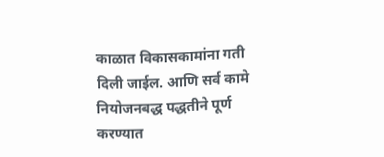काळात विकासकामांना गती दिली जाईल. आणि सर्व कामे नियोजनबद्ध पद्धतीने पूर्ण करण्यात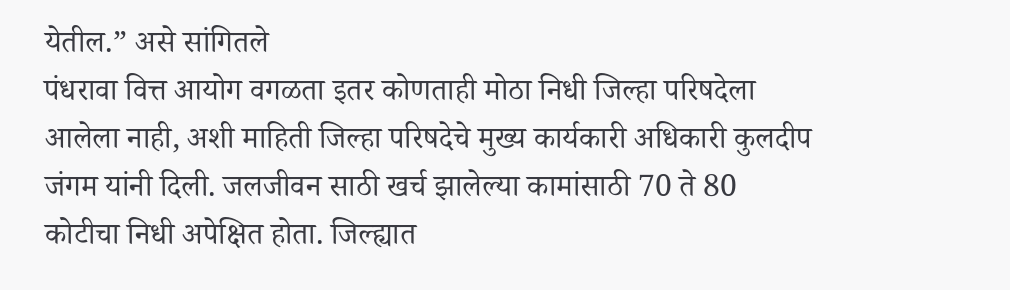येतील.” असे सांगितले
पंधरावा वित्त आयोग वगळता इतर कोणताही मोठा निधी जिल्हा परिषदेला आलेला नाही, अशी माहिती जिल्हा परिषदेचे मुख्य कार्यकारी अधिकारी कुलदीप जंगम यांनी दिली. जलजीवन साठी खर्च झालेल्या कामांसाठी 70 ते 80 कोटीचा निधी अपेक्षित होता. जिल्ह्यात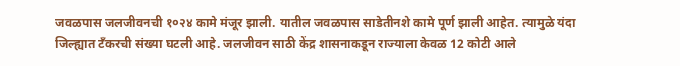जवळपास जलजीवनची १०२४ कामे मंजूर झाली. यातील जवळपास साडेतीनशे कामे पूर्ण झाली आहेत. त्यामुळे यंदा जिल्ह्यात टँकरची संख्या घटली आहे. जलजीवन साठी केंद्र शासनाकडून राज्याला केवळ 12 कोटी आले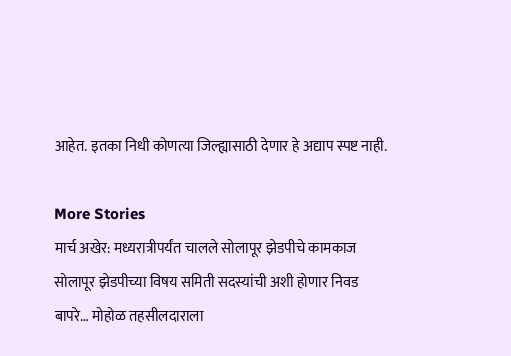आहेत. इतका निधी कोणत्या जिल्ह्यासाठी देणार हे अद्याप स्पष्ट नाही.

More Stories
मार्च अखेर: मध्यरात्रीपर्यंत चालले सोलापूर झेडपीचे कामकाज
सोलापूर झेडपीच्या विषय समिती सदस्यांची अशी होणार निवड
बापरे… मोहोळ तहसीलदाराला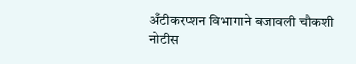अँटीकरप्शन विभागाने बजावली चौकशी नोटीस